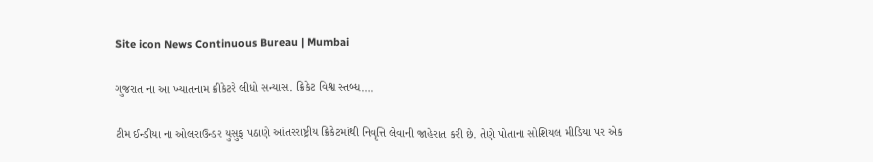Site icon News Continuous Bureau | Mumbai

ગુજરાત ના આ ખ્યાતનામ ક્રીકેટરે લીધો સન્યાસ. ક્રિકેટ વિશ્વ સ્તબ્ધ….

ટીમ ઈન્ડીયા ના ઓલરાઉન્ડર યુસુફ પઠાણે આંતરરાષ્ટ્રીય ક્રિકેટમાંથી નિવૃત્તિ લેવાની જાહેરાત કરી છે. તેણે પોતાના સોશિયલ મીડિયા પર એક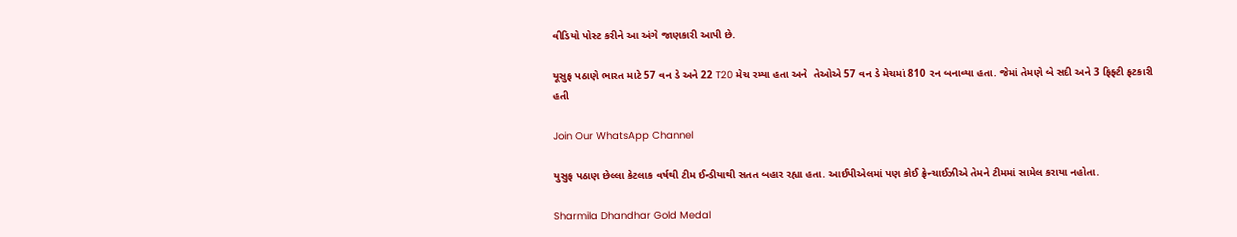વીડિયો પોસ્ટ કરીને આ અંગે જાણકારી આપી છે.

યૂસુફ પઠાણે ભારત માટે 57 વન ડે અને 22 T20 મેચ રમ્યા હતા અને  તેઓએ 57 વન ડે મેચમાં 810 રન બનાવ્યા હતા. જેમાં તેમણે બે સદી અને 3 ફિફ્ટી ફટકારી હતી

Join Our WhatsApp Channel

યુસુફ પઠાણ છેલ્લા કેટલાક વર્ષથી ટીમ ઈન્ડીયાથી સતત બહાર રહ્યા હતા. આઈપીએલમાં પણ કોઈ ફ્રેન્ચાઈઝીએ તેમને ટીમમાં સામેલ કરાયા નહોતા.

Sharmila Dhandhar Gold Medal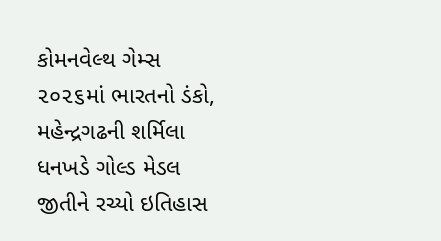કોમનવેલ્થ ગેમ્સ ૨૦૨૬માં ભારતનો ડંકો, મહેન્દ્રગઢની શર્મિલા ધનખડે ગોલ્ડ મેડલ જીતીને રચ્યો ઇતિહાસ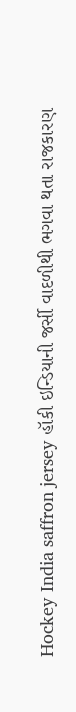Hockey India saffron jersey હૉકી ઇન્ડિયાની જર્સી વાદળીથી ભગવા થતા રાજકારણ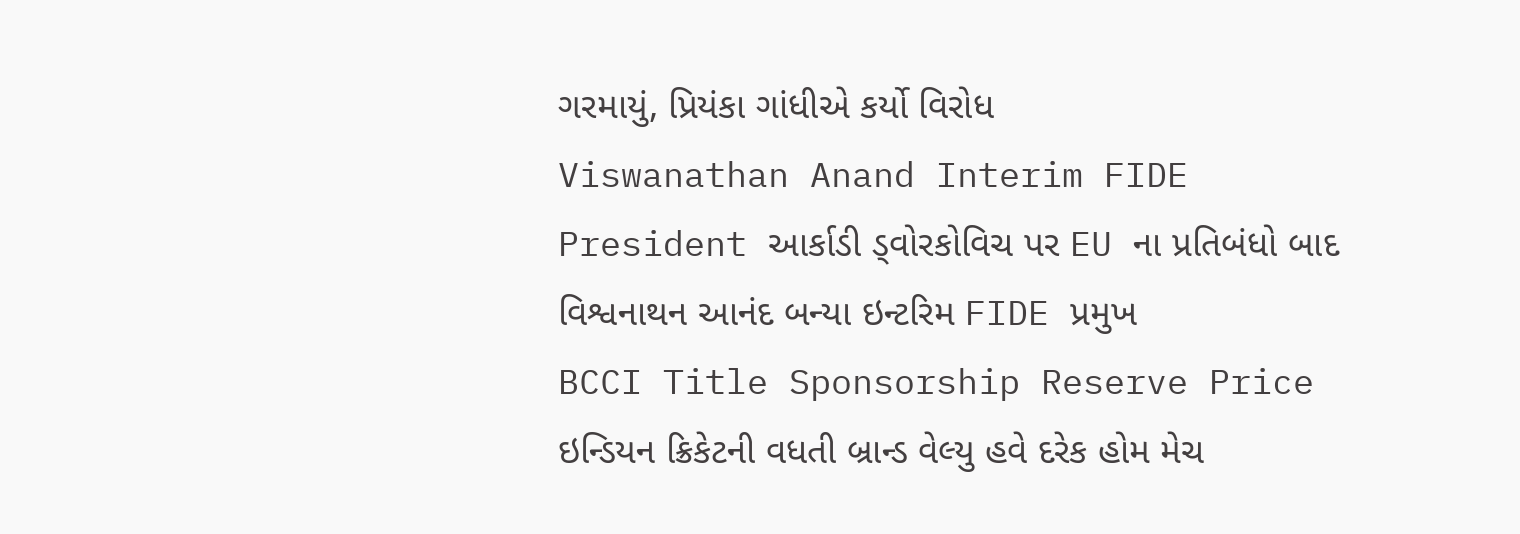ગરમાયું, પ્રિયંકા ગાંધીએ કર્યો વિરોધ
Viswanathan Anand Interim FIDE President આર્કાડી ડ્વોરકોવિચ પર EU ના પ્રતિબંધો બાદ વિશ્વનાથન આનંદ બન્યા ઇન્ટરિમ FIDE પ્રમુખ
BCCI Title Sponsorship Reserve Price ઇન્ડિયન ક્રિકેટની વધતી બ્રાન્ડ વેલ્યુ હવે દરેક હોમ મેચ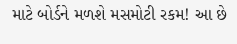માટે બોર્ડને મળશે મસમોટી રકમ! આ છે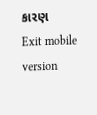કારણ
Exit mobile version